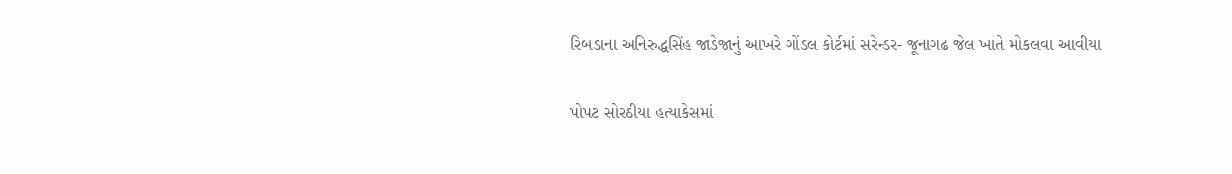રિબડાના અનિરુદ્ધસિંહ જાડેજાનું આખરે ગોંડલ કોર્ટમાં સરેન્ડર- જૂનાગઢ જેલ ખાતે મોકલવા આવીયા

પોપટ સોરઠીયા હત્યાકેસમાં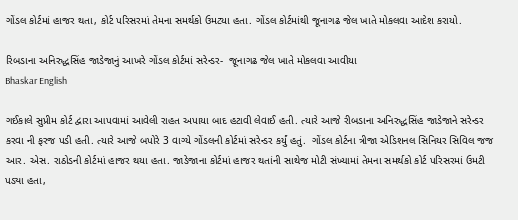ગોંડલ કોર્ટમાં હાજર થતા, કોર્ટ પરિસરમાં તેમના સમર્થકો ઉમટ્યા હતા. ગોંડલ કોર્ટમાંથી જૂનાગઢ જેલ ખાતે મોકલવા આદેશ કરાયો.

રિબડાના અનિરુદ્ધસિંહ જાડેજાનું આખરે ગોંડલ કોર્ટમાં સરેન્ડર-  જૂનાગઢ જેલ ખાતે મોકલવા આવીયા
Bhaskar English

ગઈકાલે સુપ્રીમ કોર્ટ દ્વારા આપવામાં આવેલી રાહત અપાયા બાદ હટાવી લેવાઈ હતી. ત્યારે આજે રીબડાના અનિરુદ્ધસિંહ જાડેજાને સરેન્ડર કરવા ની ફરજ પડી હતી. ત્યારે આજે બપોરે 3 વાગ્યે ગોંડલની કોર્ટમાં સરેન્ડર કર્યું હતું.  ગોંડલ કોર્ટના ત્રીજા એડિશનલ સિનિયર સિવિલ જજ આર. એસ. રાઠોડની કોર્ટમાં હાજર થયા હતા. જાડેજાના કોર્ટમાં હાજર થતાંની સાથેજ મોટી સંખ્યામાં તેમના સમર્થકો કોર્ટ પરિસરમાં ઉમટી પડ્યા હતા,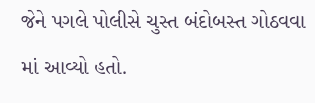જેને પગલે પોલીસે ચુસ્ત બંદોબસ્ત ગોઠવવા માં આવ્યો હતો.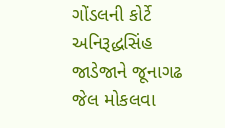ગોંડલની કોર્ટે અનિરૂદ્ધસિંહ જાડેજાને જૂનાગઢ જેલ મોકલવા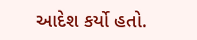આદેશ કર્યો હતો.